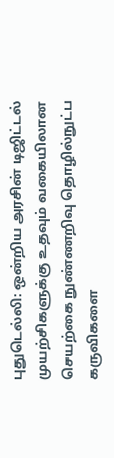புதுடெல்லி: ஒன்றிய அரசின் டிஜிட்டல் முயற்சிகளுக்கு உதவும் வகையிலான செயற்கை நுண்ணறிவு தொழில்நுட்ப கருவிகளை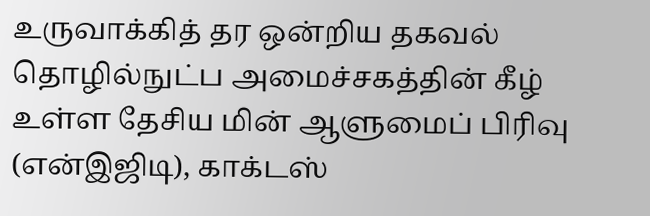உருவாக்கித் தர ஒன்றிய தகவல் தொழில்நுட்ப அமைச்சகத்தின் கீழ் உள்ள தேசிய மின் ஆளுமைப் பிரிவு (என்இஜிடி), காக்டஸ்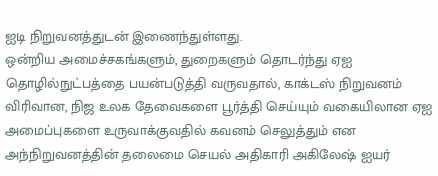ஐடி நிறுவனத்துடன் இணைந்துள்ளது.
ஒன்றிய அமைச்சகங்களும், துறைகளும் தொடர்ந்து ஏஐ தொழில்நுட்பத்தை பயன்படுத்தி வருவதால், காக்டஸ் நிறுவனம் விரிவான, நிஜ உலக தேவைகளை பூர்த்தி செய்யும் வகையிலான ஏஐ அமைப்புகளை உருவாக்குவதில் கவனம் செலுத்தும் என அந்நிறுவனத்தின் தலைமை செயல் அதிகாரி அகிலேஷ் ஐயர்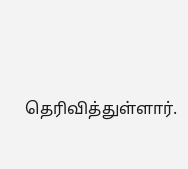தெரிவித்துள்ளார்.